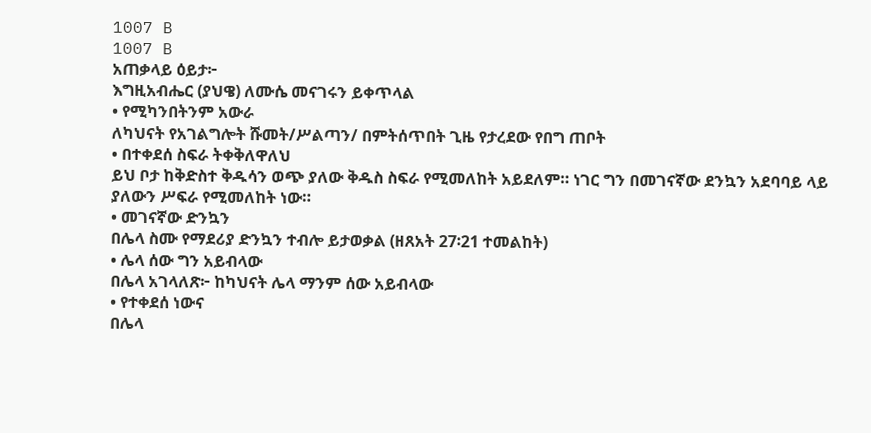1007 B
1007 B
አጠቃላይ ዕይታ፦
እግዚአብሔር (ያህዌ) ለሙሴ መናገሩን ይቀጥላል
• የሚካንበትንም አውራ
ለካህናት የአገልግሎት ሹመት/ሥልጣን/ በምትሰጥበት ጊዜ የታረደው የበግ ጠቦት
• በተቀደሰ ስፍራ ትቀቅለዋለህ
ይህ ቦታ ከቅድስተ ቅዱሳን ወጭ ያለው ቅዱስ ስፍራ የሚመለከት አይደለም። ነገር ግን በመገናኛው ደንኳን አደባባይ ላይ ያለውን ሥፍራ የሚመለከት ነው።
• መገናኛው ድንኳን
በሌላ ስሙ የማደሪያ ድንኳን ተብሎ ይታወቃል (ዘጸአት 27፡21 ተመልከት)
• ሌላ ሰው ግን አይብላው
በሌላ አገላለጽ፦ ከካህናት ሌላ ማንም ሰው አይብላው
• የተቀደሰ ነውና
በሌላ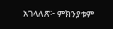አገላለጽ፦ ምክንያቱም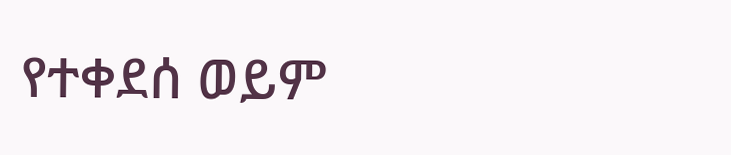የተቀደሰ ወይም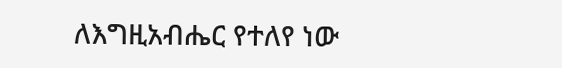ለእግዚአብሔር የተለየ ነው